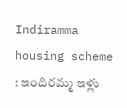Indiramma housing scheme : ఇందిరమ్మ ఇళ్లు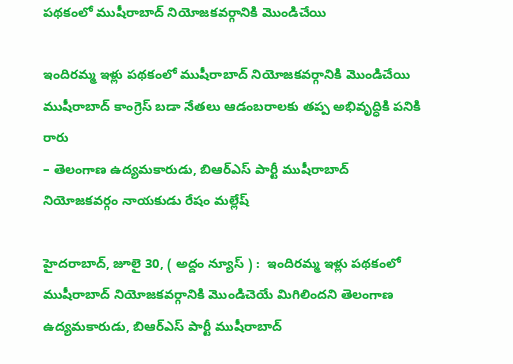పథకంలో ముషీరాబాద్ నియోజకవర్గానికి మొండిచేయి

ఇందిరమ్మ ఇళ్లు పథకంలో ముషీరాబాద్ నియోజకవర్గానికి మొండిచేయి
ముషీరాబాద్ కాంగ్రెస్ బ‌డా నేత‌లు ఆడంబ‌రాల‌కు త‌ప్ప అభివృద్ధికి ప‌నికి రారు
– తెలంగాణ ఉద్యమకారుడు, బిఆర్ఎస్ పార్టీ ముషీరాబాద్ నియోజకవర్గం నాయ‌కుడు రేషం మల్లేష్

హైద‌రాబాద్‌, జూలై 30, ( అద్దం న్యూస్ ) :  ఇందిరమ్మ ఇళ్లు పథకంలో ముషీరాబాద్ నియోజకవర్గానికి మొండిచెయే మిగిలింద‌ని తెలంగాణ ఉద్యమకారుడు, బిఆర్ఎస్ పార్టీ ముషీరాబాద్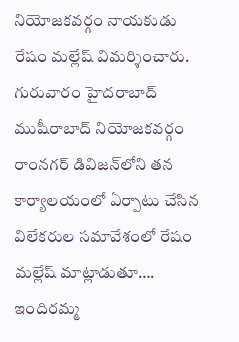నియోజకవర్గం నాయ‌కుడు రేషం మల్లేష్ విమ‌ర్శించారు. గురువారం హైద‌రాబాద్ ముషీరాబాద్ నియోజ‌క‌వ‌ర్గం రాంన‌గ‌ర్ డివిజ‌న్‌లోని త‌న కార్యాల‌యంలో ఏర్పాటు చేసిన విలేక‌రుల స‌మావేశంలో రేషం మ‌ల్లేష్ మాట్లాడుతూ…. ఇందిర‌మ్మ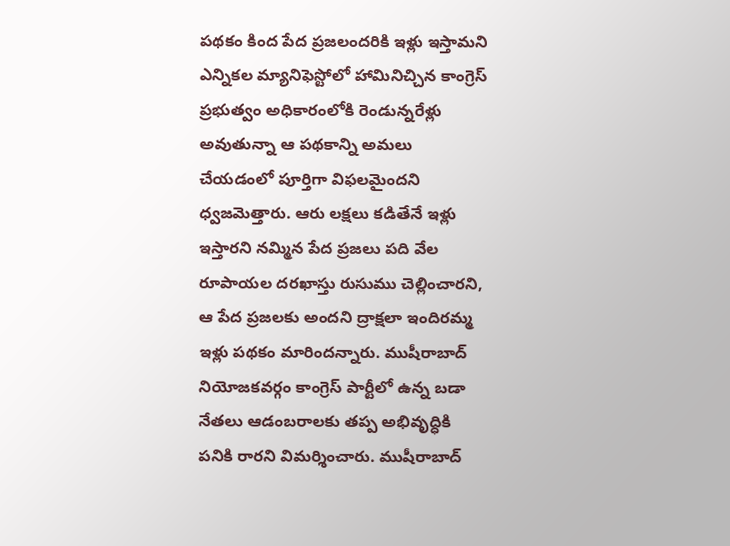ప‌థ‌కం కింద పేద ప్ర‌జ‌లంద‌రికి ఇళ్లు ఇస్తామ‌ని ఎన్నిక‌ల మ్యానిఫెస్టోలో హామినిచ్చిన కాంగ్రెస్ ప్ర‌భుత్వం అధికారంలోకి రెండున్న‌రేళ్లు అవుతున్నా ఆ ప‌థ‌కాన్ని అమ‌లు చేయ‌డంలో పూర్తిగా విఫ‌ల‌మైంద‌ని ధ్వ‌జ‌మెత్తారు. ఆరు లక్షలు కడితేనే ఇళ్లు ఇస్తార‌ని న‌మ్మిన పేద ప్ర‌జ‌లు ప‌ది వేల రూపాయల దరఖాస్తు రుసుము చెల్లించార‌ని, ఆ పేద ప్రజలకు అందని ద్రాక్షలా ఇందిరమ్మ ఇళ్లు పథకం మారింద‌న్నారు. ముషీరాబాద్ నియోజకవర్గం కాంగ్రెస్ పార్టీలో ఉన్న బడా నేతలు ఆడంబరాలకు తప్ప అభివృద్ధికి పనికి రారని విమ‌ర్శించారు. ముషీరాబాద్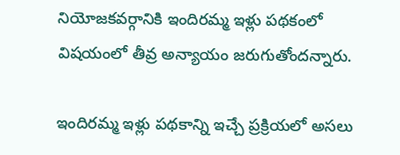నియోజకవర్గానికి ఇందిరమ్మ ఇళ్లు పథకంలో విష‌యంలో తీవ్ర అన్యాయం జ‌రుగుతోంద‌న్నారు.

ఇందిరమ్మ ఇళ్లు ప‌థ‌కాన్ని ఇచ్చే ప్ర‌క్రియ‌లో అస‌లు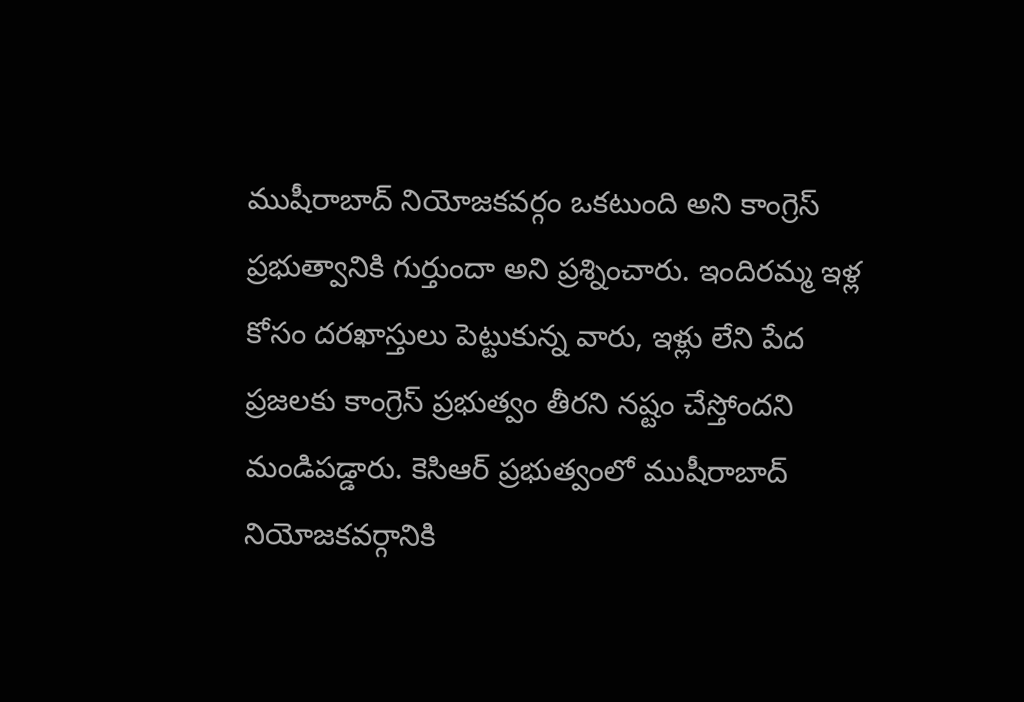ముషీరాబాద్ నియోజకవర్గం ఒక‌టుంది అని కాంగ్రెస్ ప్ర‌భుత్వానికి గుర్తుందా అని ప్ర‌శ్నించారు. ఇందిర‌మ్మ ఇళ్ల కోసం ద‌ర‌ఖాస్తులు పెట్టుకున్న వారు, ఇళ్లు లేని పేద ప్ర‌జ‌ల‌కు కాంగ్రెస్ ప్ర‌భుత్వం తీర‌ని న‌ష్టం చేస్తోంద‌ని మండిప‌డ్డారు. కెసిఆర్ ప్రభుత్వంలో ముషీరాబాద్ నియోజకవర్గానికి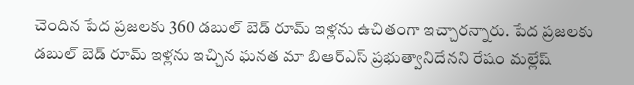చెందిన పేద ప్ర‌జ‌ల‌కు 360 డబుల్ బెడ్ రూమ్ ఇళ్ల‌ను ఉచితంగా ఇచ్చార‌న్నారు. పేద ప్ర‌జ‌ల‌కు డబుల్ బెడ్ రూమ్ ఇళ్ల‌ను ఇచ్చిన‌ ఘనత మా బిఆర్ఎస్ ప్రభుత్వానిదేన‌ని రేషం మ‌ల్లేష్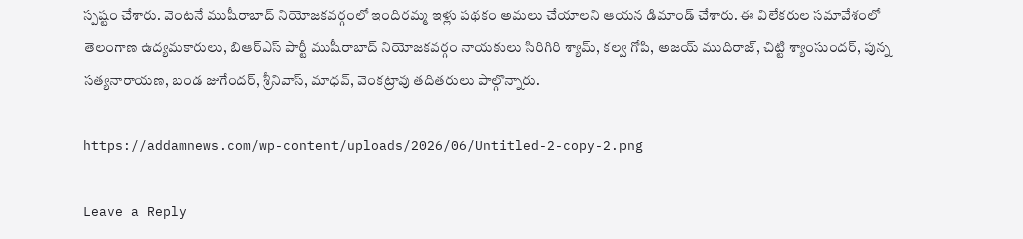స్ప‌ష్టం చేశారు. వెంటనే ముషీరాబాద్ నియోజకవర్గంలో ఇందిరమ్మ ఇళ్లు పథకం అమలు చేయాలని ఆయ‌న డిమాండ్ చేశారు. ఈ విలేక‌రుల స‌మావేశంలో తెలంగాణ ఉద్యమకారులు, బిఆర్ఎస్ పార్టీ ముషీరాబాద్ నియోజకవర్గం నాయ‌కులు సిరిగిరి శ్యామ్‌, క‌ల్వ‌ గోపి, అజయ్ ముదిరాజ్, చిట్టి శ్యాంసుందర్, పున్న సత్యనారాయణ, బండ జుగేందర్, శ్రీనివాస్‌, మాధవ్, వెంకట్రావు తదితరులు పాల్గొన్నారు.

https://addamnews.com/wp-content/uploads/2026/06/Untitled-2-copy-2.png

Leave a Reply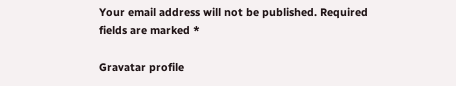Your email address will not be published. Required fields are marked *

Gravatar profile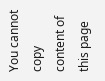You cannot copy content of this page